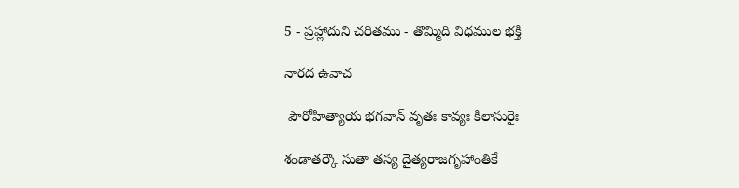5 - ప్రహ్లాదుని చరితము - తొమ్మిది విధముల భక్తి

నారద ఉవాచ

 పౌరోహిత్యాయ భగవాన్ వృతః కావ్యః కిలాసురైః

శండాతర్కౌ సుతా తస్య దైత్యరాజగృహాంతికే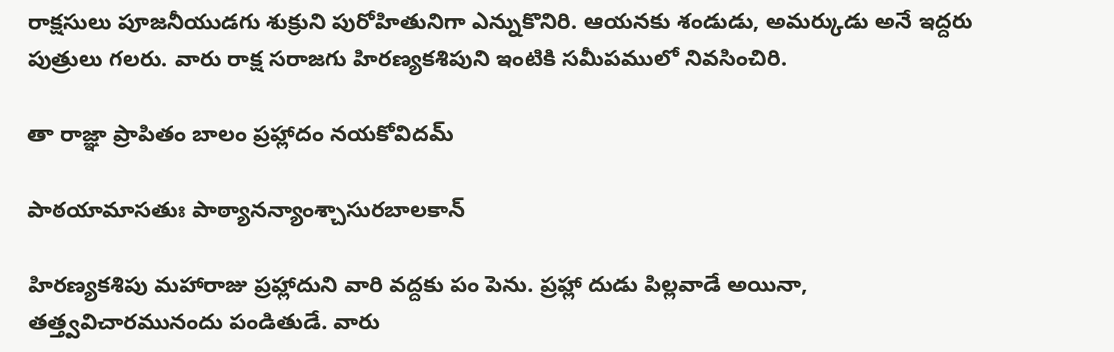రాక్షసులు పూజనీయుడగు శుక్రుని పురోహితునిగా ఎన్నుకొనిరి. ఆయనకు శండుడు, అమర్కుడు అనే ఇద్దరు పుత్రులు గలరు. వారు రాక్ష సరాజగు హిరణ్యకశిపుని ఇంటికి సమీపములో నివసించిరి.

తా రాజ్ఞా ప్రాపితం బాలం ప్రహ్లాదం నయకోవిదమ్

పాఠయామాసతుః పాఠ్యానన్యాంశ్చాసురబాలకాన్

హిరణ్యకశిపు మహారాజు ప్రహ్లాదుని వారి వద్దకు పం పెను. ప్రహ్లా దుడు పిల్లవాడే అయినా, తత్త్వవిచారమునందు పండితుడే. వారు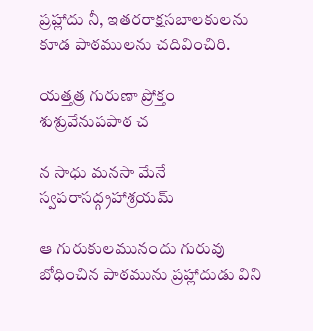ప్రహ్లాదు నీ, ఇతరరాక్షసబాలకులను కూడ పాఠములను చదివించిరి.

యత్తత్ర గురుణా ప్రోక్తం శుశ్రువేనుపపాఠ చ

న సాధు మనసా మేనే స్వపరాసద్గ్రహాశ్రయమ్

ఆ గురుకులమునందు గురువు బోధించిన పాఠమును ప్రహ్లాదుడు విని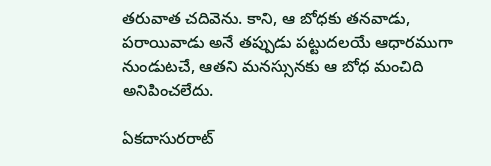తరువాత చదివెను. కాని, ఆ బోధకు తనవాడు, పరాయివాడు అనే తప్పుడు పట్టుదలయే ఆధారముగా నుండుటచే, ఆతని మనస్సునకు ఆ బోధ మంచిది అనిపించలేదు.

ఏకదాసురరాట్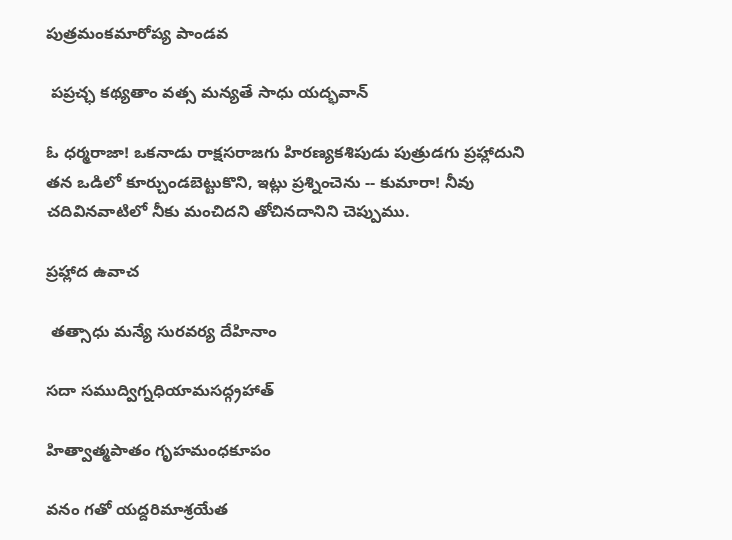పుత్రమంకమారోప్య పాండవ

 పప్రచ్ఛ కథ్యతాం వత్స మన్యతే సాధు యద్భవాన్

ఓ ధర్మరాజా! ఒకనాడు రాక్షసరాజగు హిరణ్యకశిపుడు పుత్రుడగు ప్రహ్లాదుని తన ఒడిలో కూర్చుండబెట్టుకొని, ఇట్లు ప్రశ్నించెను -- కుమారా! నీవు చదివినవాటిలో నీకు మంచిదని తోచినదానిని చెప్పుము.

ప్రహ్లాద ఉవాచ

 తత్సాధు మన్యే సురవర్య దేహినాం

సదా సముద్విగ్నధియామసద్గ్రహాత్

హిత్వాత్మపాతం గృహమంధకూపం

వనం గతో యద్దరిమాశ్రయేత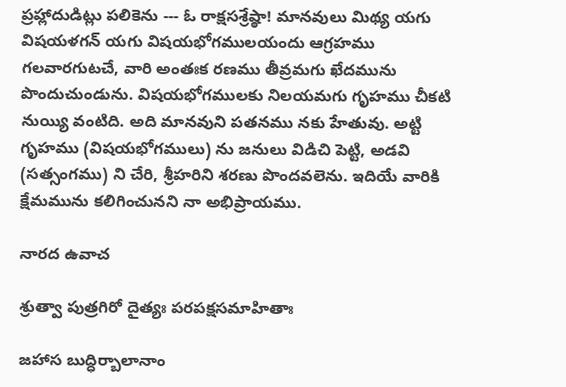ప్రహ్లాదుడిట్లు పలికెను --- ఓ రాక్షసశ్రేష్ఠా! మానవులు మిథ్య యగు విషయళగన్ యగు విషయభోగములయందు ఆగ్రహము గలవారగుటచే, వారి అంతఃక రణము తీవ్రమగు ఖేదమును పొందుచుండును. విషయభోగములకు నిలయమగు గృహము చీకటి నుయ్యి వంటిది. అది మానవుని పతనము నకు హేతువు. అట్టి గృహము (విషయభోగములు) ను జనులు విడిచి పెట్టి, అడవి (సత్సంగము) ని చేరి, శ్రీహరిని శరణు పొందవలెను. ఇదియే వారికి క్షేమమును కలిగించునని నా అభిప్రాయము.

నారద ఉవాచ

శ్రుత్వా పుత్రగిరో దైత్యః పరపక్షసమాహితాః

జహాస బుద్ధిర్బాలానాం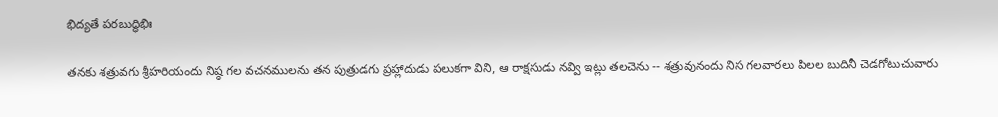భిద్యతే పరబుద్ధిభిః

తనకు శత్రువగు శ్రీహరియందు నిష్ఠ గల వచనములను తన పుత్రుడగు ప్రహ్లాదుడు పలుకగా విని, ఆ రాక్షసుడు నవ్వి ఇట్లు తలచెను -- శత్రువునందు నిస గలవారలు పిలల బుదినీ చెడగోటుచువారు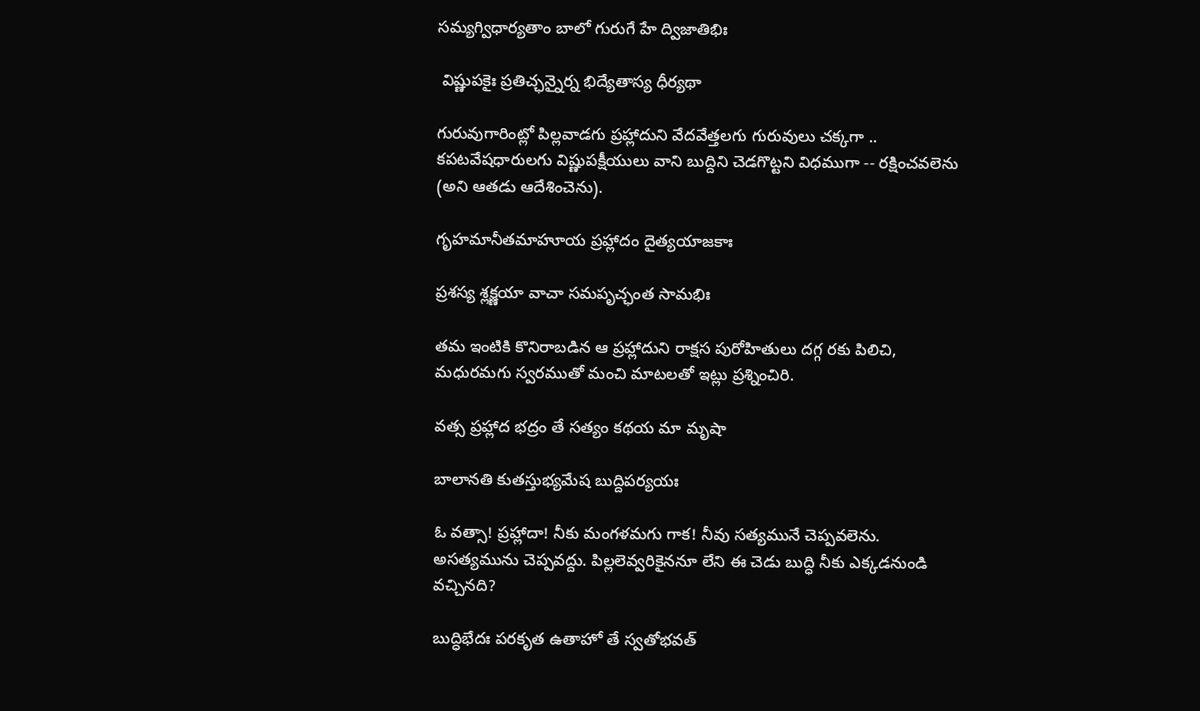సమ్యగ్విధార్యతాం బాలో గురుగే హే ద్విజాతిభిః

 విష్ణుపకైః ప్రతిచ్ఛన్నైర్న భిద్యేతాస్య ధీర్యథా

గురువుగారింట్లో పిల్లవాడగు ప్రహ్లాదుని వేదవేత్తలగు గురువులు చక్కగా .. కపటవేషధారులగు విష్ణుపక్షీయులు వాని బుద్దిని చెడగొట్టని విధముగా -- రక్షించవలెను (అని ఆతడు ఆదేశించెను).

గృహమానీతమాహూయ ప్రహ్లాదం దైత్యయాజకాః

ప్రశస్య శ్లక్ష్ణయా వాచా సమపృచ్ఛంత సామభిః

తమ ఇంటికి కొనిరాబడిన ఆ ప్రహ్లాదుని రాక్షస పురోహితులు దగ్గ రకు పిలిచి, మధురమగు స్వరముతో మంచి మాటలతో ఇట్లు ప్రశ్నించిరి.

వత్స ప్రహ్లాద భద్రం తే సత్యం కథయ మా మృషా

బాలానతి కుతస్తుభ్యమేష బుద్దిపర్యయః

ఓ వత్సా! ప్రహ్లాదా! నీకు మంగళమగు గాక! నీవు సత్యమునే చెప్పవలెను. అసత్యమును చెప్పవద్దు. పిల్లలెవ్వరికైననూ లేని ఈ చెడు బుద్ధి నీకు ఎక్కడనుండి వచ్చినది?

బుద్ధిభేదః పరకృత ఉతాహో తే స్వతోభవత్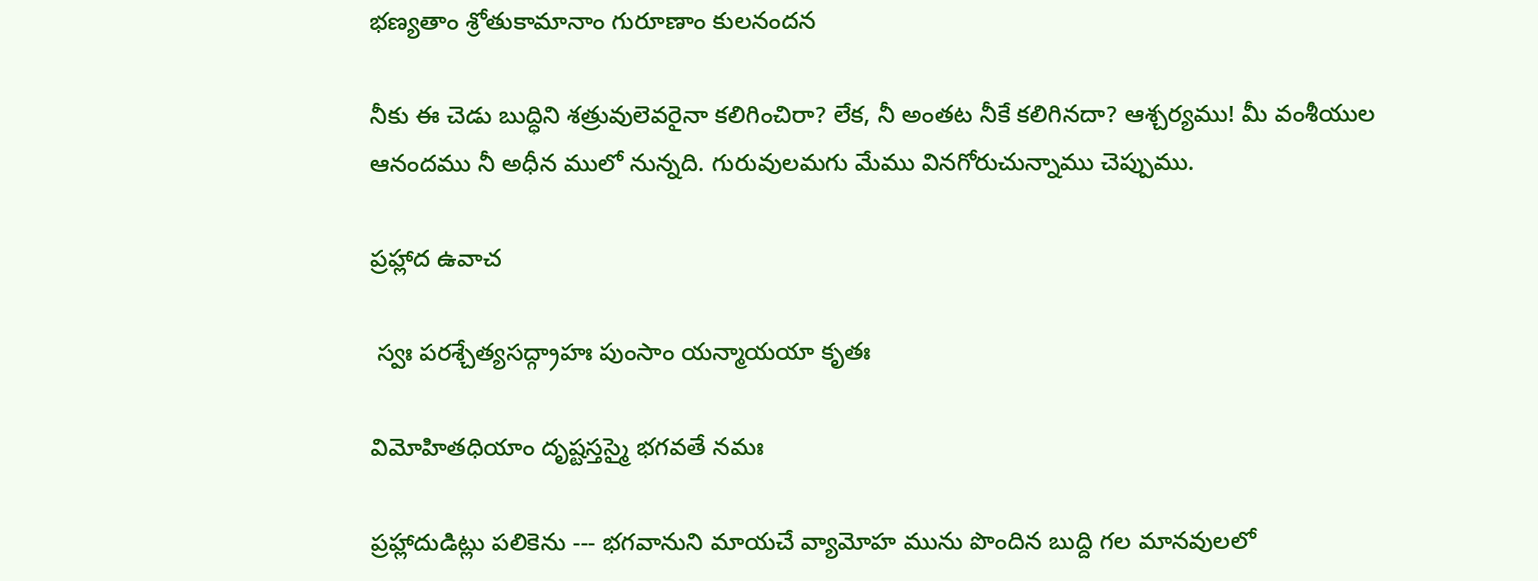భణ్యతాం శ్రోతుకామానాం గురూణాం కులనందన

నీకు ఈ చెడు బుద్ధిని శత్రువులెవరైనా కలిగించిరా? లేక, నీ అంతట నీకే కలిగినదా? ఆశ్చర్యము! మీ వంశీయుల ఆనందము నీ అధీన ములో నున్నది. గురువులమగు మేము వినగోరుచున్నాము చెప్పుము.

ప్రహ్లాద ఉవాచ

 స్వః పరశ్చేత్యసద్గ్రాహః పుంసాం యన్మాయయా కృతః

విమోహితధియాం దృష్టస్తస్మై భగవతే నమః

ప్రహ్లాదుడిట్లు పలికెను --- భగవానుని మాయచే వ్యామోహ మును పొందిన బుద్ది గల మానవులలో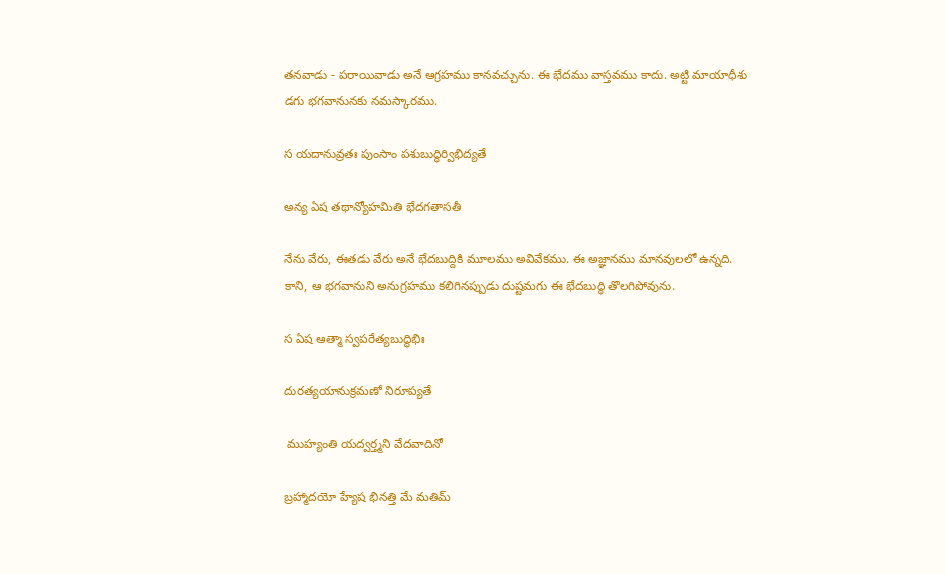తనవాడు - పరాయివాడు అనే ఆగ్రహము కానవచ్చును. ఈ భేదము వాస్తవము కాదు. అట్టి మాయాధీశు డగు భగవానునకు నమస్కారము.

స యదానువ్రతః పుంసాం పశుబుద్ధిర్విభిద్యతే

అన్య ఏష తథాన్యోహమితి భేదగతాసతీ

నేను వేరు, ఈతడు వేరు అనే భేదబుద్దికి మూలము అవివేకము. ఈ అజ్ఞానము మానవులలో ఉన్నది. కాని, ఆ భగవానుని అనుగ్రహము కలిగినప్పుడు దుష్టమగు ఈ భేదబుద్ధి తొలగిపోవును.

స ఏష ఆత్మా స్వపరేత్యబుద్ధిభిః

దురత్యయానుక్రమణో నిరూప్యతే

 ముహ్యంతి యద్వర్త్మని వేదవాదినో

బ్రహ్మాదయో హ్యేష భినత్తి మే మతిమ్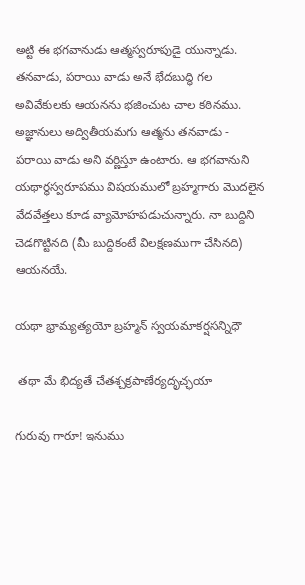అట్టి ఈ భగవానుడు ఆత్మస్వరూపుడై యున్నాడు. తనవాడు, పరాయి వాడు అనే భేదబుద్ధి గల అవివేకులకు ఆయనను భజించుట చాల కఠినము. అజ్ఞానులు అద్వితీయమగు ఆత్మను తనవాడు - పరాయి వాడు అని వర్ణిస్తూ ఉంటారు. ఆ భగవానుని యథార్థస్వరూపము విషయములో బ్రహ్మగారు మొదలైన వేదవేత్తలు కూడ వ్యామోహపడుచున్నారు. నా బుద్దిని చెడగొట్టినది (మీ బుద్దికంటే విలక్షణముగా చేసినది) ఆయనయే.

యథా భ్రామ్యత్యయో బ్రహ్మన్ స్వయమాకర్షసన్నిధౌ

 తథా మే భిద్యతే చేతశ్చక్రపాణేర్యదృచ్ఛయా

గురువు గారూ! ఇనుము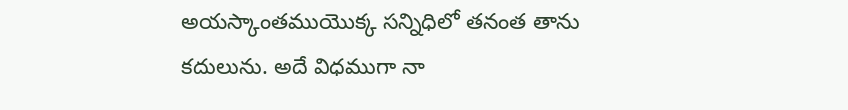అయస్కాంతముయొక్క సన్నిధిలో తనంత తాను కదులును. అదే విధముగా నా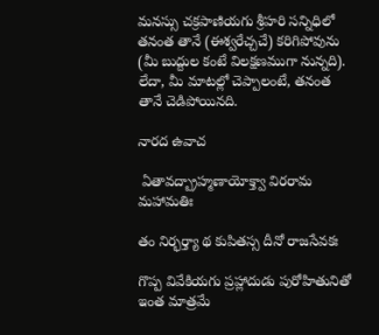మనస్సు చక్రపాణియగు శ్రీహరి సన్నిధిలో తనంత తానే (ఈశ్వరేచ్చచే) కరిగిపోవును (మీ బుద్దుల కంటే విలక్షణముగా నున్నది). లేదా, మీ మాటల్లో చెప్పాలంటే, తనంత తానే చెడిపోయినది.

నారద ఉవాచ

 ఏతావద్బ్రాహ్మణాయోక్త్వా విరరామ మహామతిః

తం నిర్భర్త్యా థ కుపితస్స దీనో రాజసేవకః

గొప్ప వివేకియగు ప్రహ్లాదుడు పురోహితునితో ఇంత మాత్రమే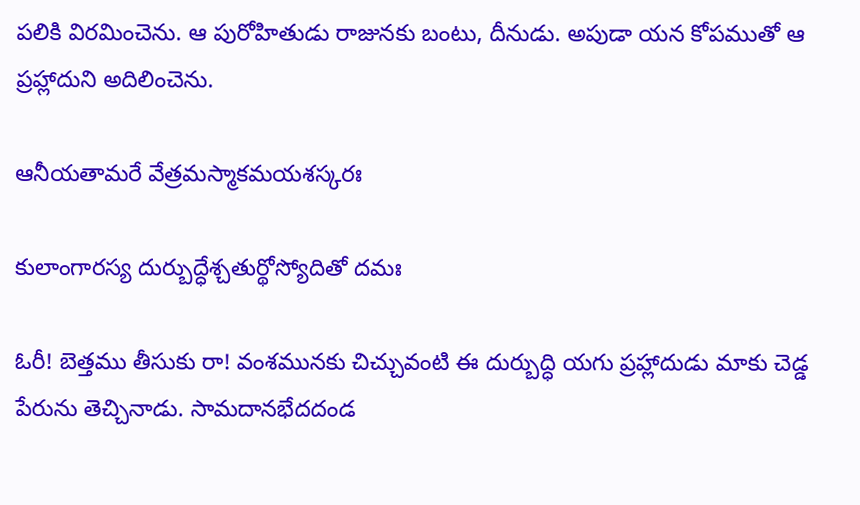పలికి విరమించెను. ఆ పురోహితుడు రాజునకు బంటు, దీనుడు. అపుడా యన కోపముతో ఆ ప్రహ్లాదుని అదిలించెను.

ఆనీయతామరే వేత్రమస్మాకమయశస్కరః

కులాంగారస్య దుర్బుద్ధేశ్చతుర్థోస్యోదితో దమః

ఓరీ! బెత్తము తీసుకు రా! వంశమునకు చిచ్చువంటి ఈ దుర్బుద్ధి యగు ప్రహ్లాదుడు మాకు చెడ్డ పేరును తెచ్చినాడు. సామదానభేదదండ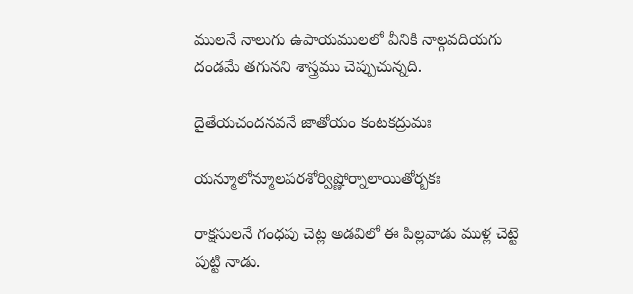ములనే నాలుగు ఉపాయములలో వీనికి నాల్గవదియగు దండమే తగునని శాస్త్రము చెప్పుచున్నది.

దైతేయచందనవనే జాతోయం కంటకద్రుమః

యన్మూలోన్మూలపరశోర్విష్ణోర్నాలాయితోర్బకః

రాక్షసులనే గంధపు చెట్ల అడవిలో ఈ పిల్లవాడు ముళ్ల చెట్టె పుట్టి నాడు.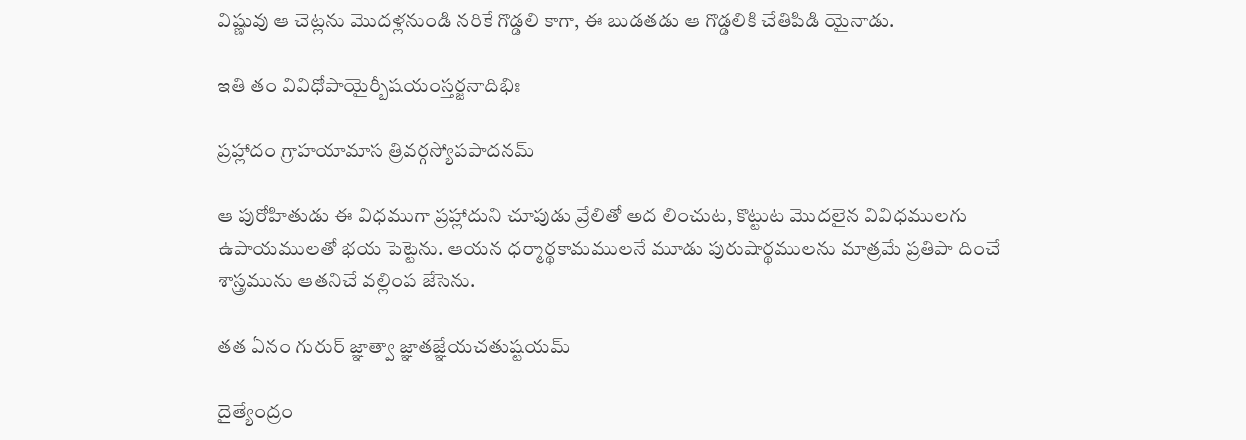విష్ణువు ఆ చెట్లను మొదళ్లనుండి నరికే గొడ్డలి కాగా, ఈ బుడతడు ఆ గొడ్డలికి చేతిపిడి యైనాడు.

ఇతి తం వివిధోపాయైర్బీషయంస్తర్జనాదిభిః

ప్రహ్లాదం గ్రాహయామాస త్రివర్గస్యోపపాదనమ్

ఆ పురోహితుడు ఈ విధముగా ప్రహ్లాదుని చూపుడు వ్రేలితో అద లించుట, కొట్టుట మొదలైన వివిధములగు ఉపాయములతో భయ పెట్టెను. ఆయన ధర్మార్థకామములనే మూడు పురుషార్థములను మాత్రమే ప్రతిపా దించే శాస్త్రమును ఆతనిచే వల్లింప జేసెను.

తత ఏనం గురుర్ జ్ఞాత్వా జ్ఞాతజ్ఞేయచతుష్టయమ్

దైత్యేంద్రం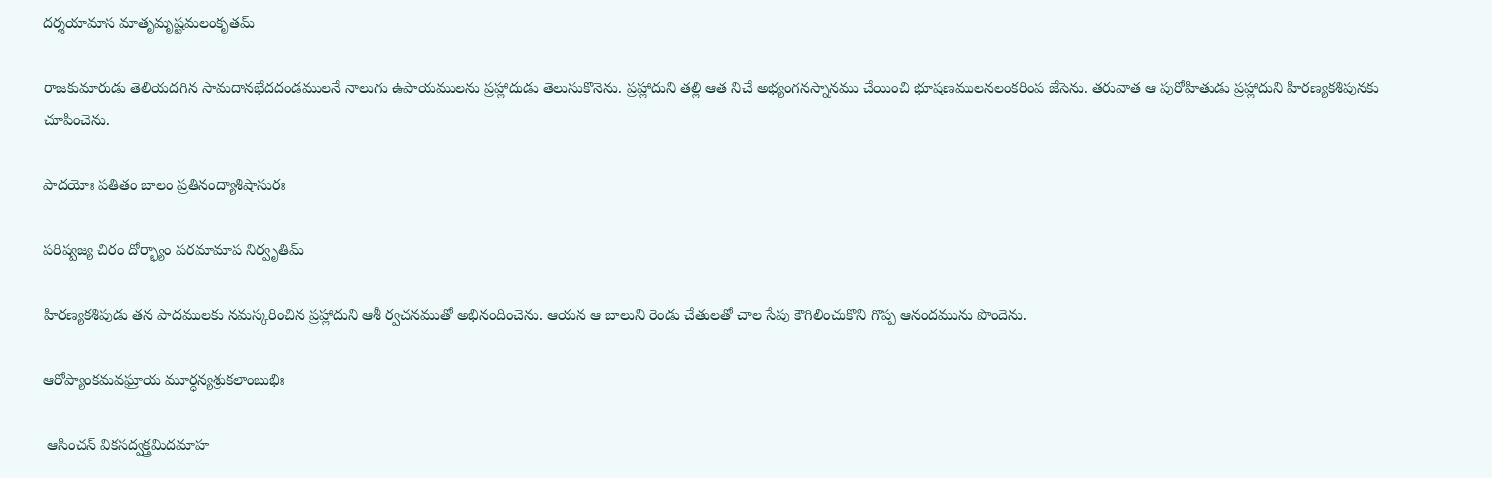దర్శయామాస మాతృమృష్టమలంకృతమ్

రాజకుమారుడు తెలియదగిన సామదానభేదదండములనే నాలుగు ఉపాయములను ప్రహ్లాదుడు తెలుసుకొనెను. ప్రహ్లాదుని తల్లి ఆత నిచే అభ్యంగనస్నానము చేయించి భూషణములనలంకరింప జేసెను. తరువాత ఆ పురోహితుడు ప్రహ్లాదుని హిరణ్యకశిపునకు చూపించెను.

పాదయోః పతితం బాలం ప్రతినంద్యాశిషాసురః

పరిష్వజ్య చిరం దోర్భ్యాం పరమామాప నిర్వృతిమ్

హిరణ్యకశిపుడు తన పాదములకు నమస్కరించిన ప్రహ్లాదుని ఆశీ ర్వచనముతో అభినందించెను. ఆయన ఆ బాలుని రెండు చేతులతో చాల సేపు కౌగిలించుకొని గొప్ప ఆనందమును పొందెను.

ఆరోప్యాంకమవఘ్రాయ మూర్ధన్యశ్రుకలాంబుభిః

 ఆసించన్ వికసద్వక్త్రమిదమాహ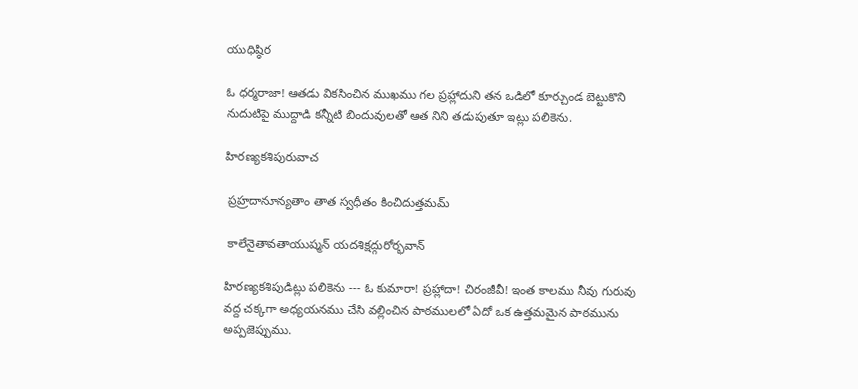యుధిష్ఠిర

ఓ ధర్మరాజా! ఆతడు వికసించిన ముఖము గల ప్రహ్లాదుని తన ఒడిలో కూర్చుండ బెట్టుకొని నుదుటిపై ముద్దాడి కన్నీటి బిందువులతో ఆత నిని తడుపుతూ ఇట్లు పలికెను.

హిరణ్యకశిపురువాచ

 ప్రహ్రదానూన్యతాం తాత స్వధీతం కించిదుత్తమమ్

 కాలేనైతావతాయుష్మన్ యదశిక్షద్గురోర్భవాన్

హిరణ్యకశిపుడిట్లు పలికెను --- ఓ కుమారా! ప్రహ్లాదా! చిరంజీవీ! ఇంత కాలము నీవు గురువు వద్ద చక్కగా అధ్యయనము చేసి వల్లించిన పాఠములలో ఏదో ఒక ఉత్తమమైన పాఠమును అప్పజెప్పుము.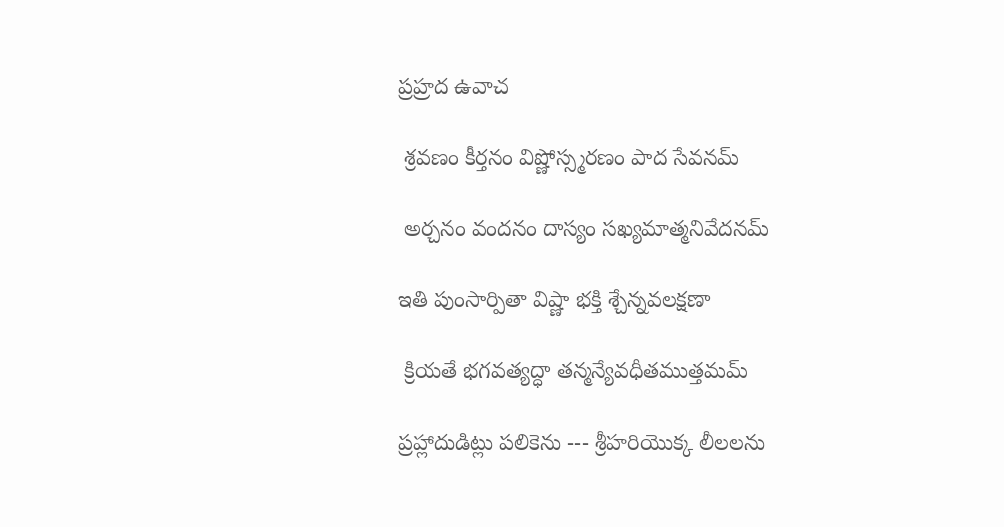ప్రహ్రద ఉవాచ

 శ్రవణం కీర్తనం విష్ణోస్స్మరణం పాద సేవనమ్

 అర్చనం వందనం దాస్యం సఖ్యమాత్మనివేదనమ్

ఇతి పుంసార్పితా విష్ణా భక్తి శ్చేన్నవలక్షణా

 క్రియతే భగవత్యద్ధా తన్మన్యేవధీతముత్తమమ్

ప్రహ్లాదుడిట్లు పలికెను --- శ్రీహరియొక్క లీలలను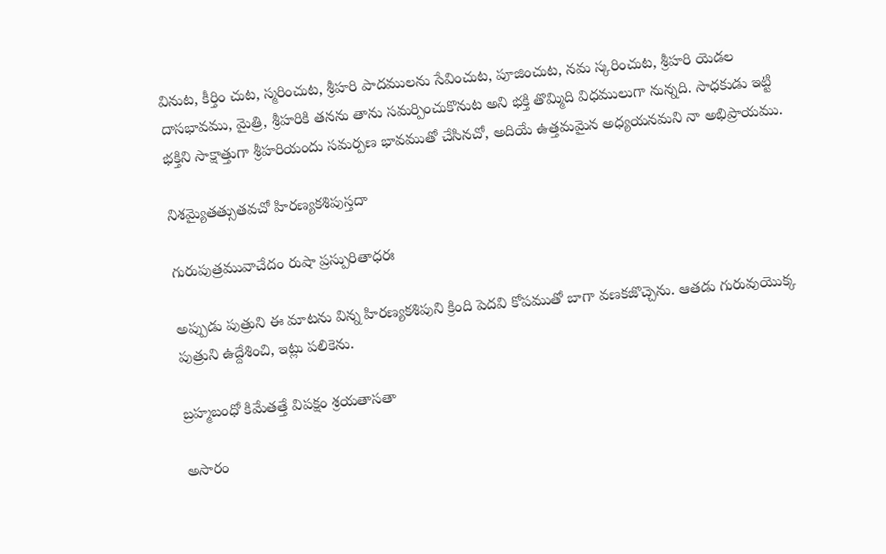వినుట, కీర్తిం చుట, స్మరించుట, శ్రీహరి పాదములను సేవించుట, పూజించుట, నమ స్కరించుట, శ్రీహరి యెడల దాసభావము, మైత్రి, శ్రీహరికి తనను తాను సమర్పించుకొనుట అని భక్తి తొమ్మిది విధములుగా నున్నది. సాధకుడు ఇట్టి భక్తిని సాక్షాత్తుగా శ్రీహరియందు సమర్పణ భావముతో చేసినచో, అదియే ఉత్తమమైన అధ్యయనమని నా అభిప్రాయము.

నిశమ్యైతత్సుతవచో హిరణ్యకశిపుస్తదా

గురుపుత్రమువాచేదం రుషా ప్రస్పురితాధరః

అప్పుడు పుత్రుని ఈ మాటను విన్న హిరణ్యకశిపుని క్రింది పెదవి కోపముతో బాగా వణకజొచ్చెను. ఆతడు గురువుయొక్క పుత్రుని ఉద్దేశించి, ఇట్లు పలికెను.

బ్రహ్మబంధో కిమేతత్తే విపక్షం శ్రయతాసతా

అసారం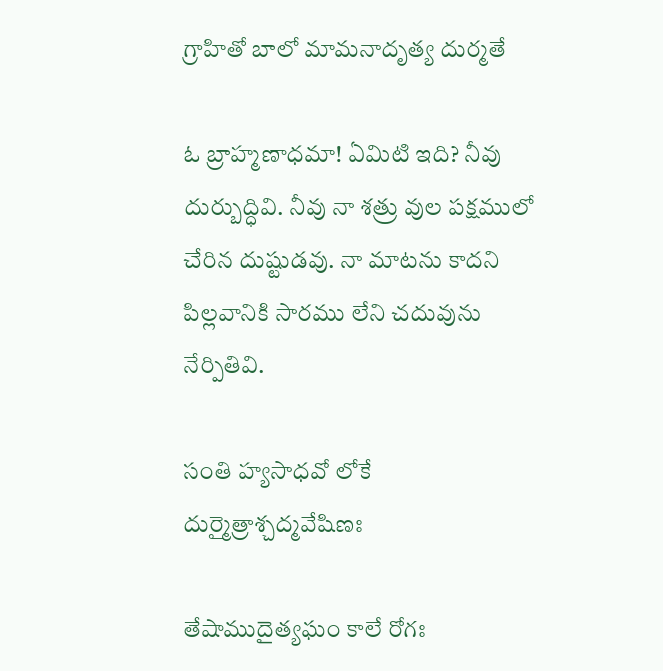గ్రాహితో బాలో మామనాదృత్య దుర్మతే

ఓ బ్రాహ్మణాధమా! ఏమిటి ఇది? నీవు దుర్బుద్ధివి. నీవు నా శత్రు వుల పక్షములో చేరిన దుష్టుడవు. నా మాటను కాదని పిల్లవానికి సారము లేని చదువును నేర్పితివి.

సంతి హ్యసాధవో లోకే దుర్మైత్రాశ్చద్మవేషిణః

తేషాముదైత్యఘం కాలే రోగః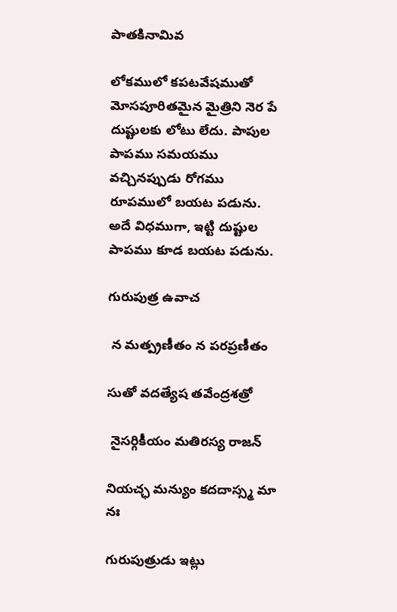పాతకినామివ

లోకములో కపటవేషముతో మోసపూరితమైన మైత్రిని నెర పే దుష్టులకు లోటు లేదు. పాపుల పాపము సమయము వచ్చినప్పుడు రోగము రూపములో బయట పడును. అదే విధముగా, ఇట్టి దుష్టుల పాపము కూడ బయట పడును.

గురుపుత్ర ఉవాచ

 న మత్ప్రణీతం న పరప్రణీతం

సుతో వదత్యేష తవేంద్రశత్రో

 నైసర్గికీయం మతిరస్య రాజన్

నియచ్ఛ మన్యుం కదదాస్స్మ మా నః

గురుపుత్రుడు ఇట్లు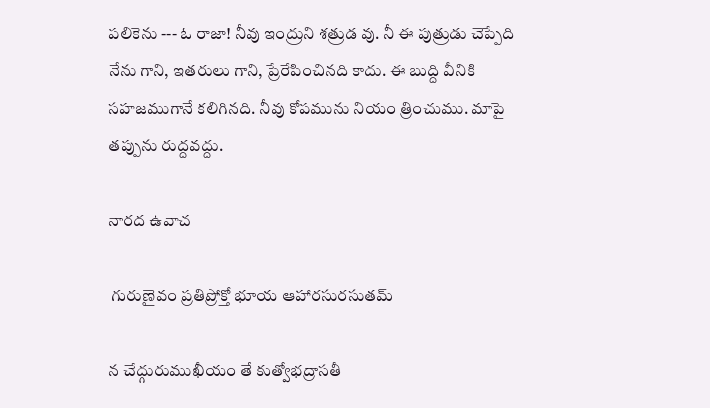పలికెను --- ఓ రాజా! నీవు ఇంద్రుని శత్రుడ వు. నీ ఈ పుత్రుడు చెప్పేది నేను గాని, ఇతరులు గాని, ప్రేరేపించినది కాదు. ఈ బుద్ది వీనికి సహజముగానే కలిగినది. నీవు కోపమును నియం త్రించుము. మాపై తప్పును రుద్దవద్దు.

నారద ఉవాచ

 గురుణైవం ప్రతిప్రోక్తో భూయ ఆహారసురసుతమ్

న చేద్గురుముఖీయం తే కుత్వోభద్రాసతీ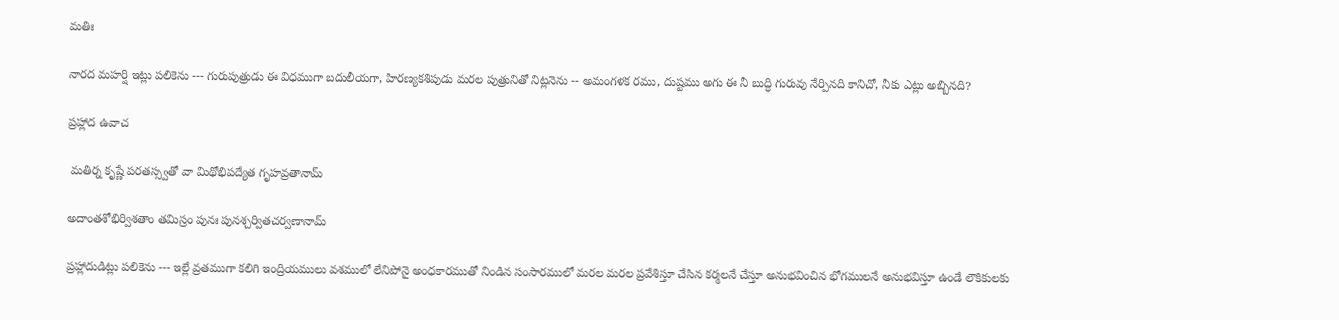మతిః

నారద మహర్షి ఇట్లు పలికెను --- గురుపుత్రుడు ఈ విధముగా బదులీయగా, హిరణ్యకశిపుడు మరల పుత్రునితో నిట్లనెను -- అమంగళక రము, దుష్టము అగు ఈ నీ బుద్ధి గురువు నేర్పినది కానిచో, నీకు ఎట్లు అబ్బినది?

ప్రహ్లాద ఉవాచ

 మతిర్న కృష్ణే పరతస్స్వతో వా మిథోభిపద్యేత గృహవ్రతానామ్

అదాంతశోభిర్విశతాం తమిస్రం పునః పునశ్చర్వితచర్వణానామ్

ప్రహ్లాదుడిట్లు పలికెను --- ఇల్లే వ్రతముగా కలిగి ఇంద్రియములు వశములో లేనిపోనై అంధకారముతో నిండిన సంసారములో మరల మరల ప్రవేశిస్తూ చేసిన కర్మలనే చేస్తూ అనుభవించిన భోగములనే అనుభవిస్తూ ఉండే లౌకికులకు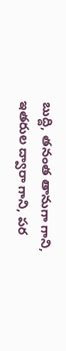బుద్ది, తనంత తానుగా గాని, ఇతరుల ద్వారా గాని, పర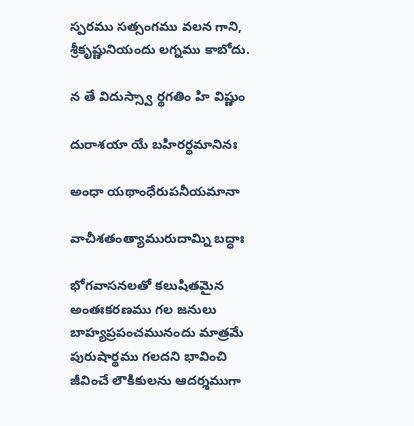స్పరము సత్సంగము వలన గాని, శ్రీకృష్ణునియందు లగ్నము కాబోదు.

న తే విదుస్స్వా ర్థగతిం హి విష్ణుం

దురాశయా యే బహిరర్థమానినః

అంధా యథాంధేరుపనీయమానా

వాచీశతంత్యామురుదామ్ని బద్ధాః

భోగవాసనలతో కలుషితమైన అంతఃకరణము గల జనులు బాహ్యప్రపంచమునందు మాత్రమే పురుషార్థము గలదని భావించి జీవించే లౌకికులను ఆదర్శముగా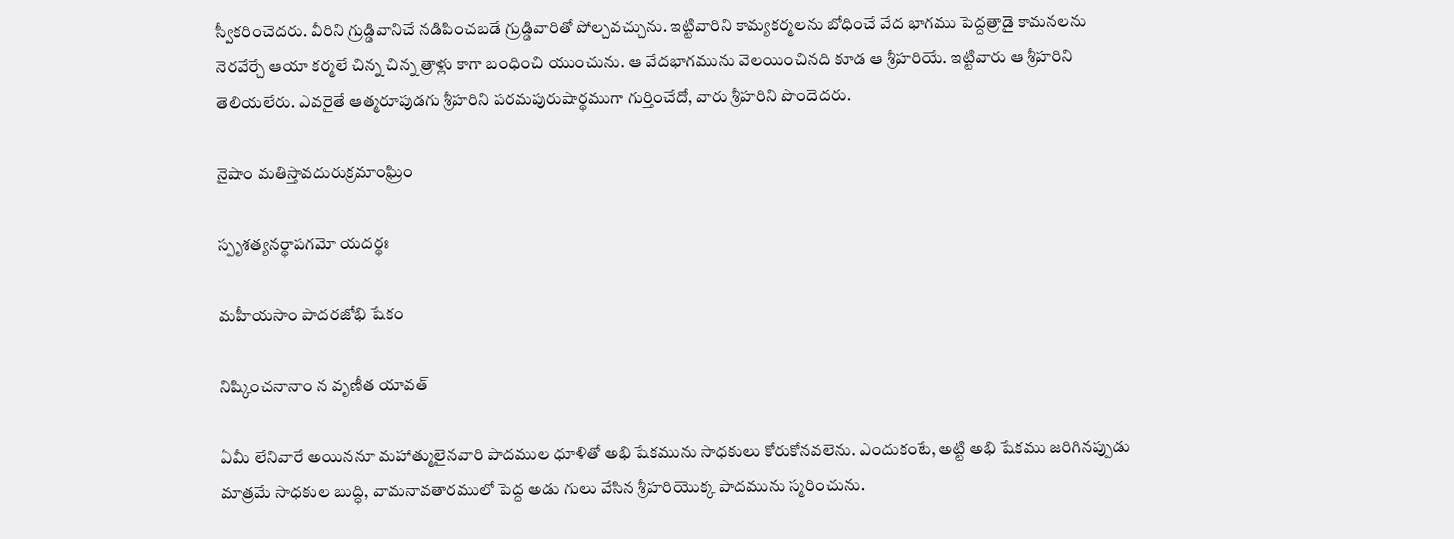స్వీకరించెదరు. వీరిని గ్రుడ్డివానిచే నడిపించబడే గ్రుడ్డివారితో పోల్చవచ్చును. ఇట్టివారిని కామ్యకర్మలను బోధించే వేద భాగము పెద్దత్రాడై కామనలను నెరవేర్చే ఆయా కర్మలే చిన్న చిన్న త్రాళ్లు కాగా బంధించి యుంచును. ఆ వేదభాగమును వెలయించినది కూడ ఆ శ్రీహరియే. ఇట్టివారు ఆ శ్రీహరిని తెలియలేరు. ఎవరైతే ఆత్మరూపుడగు శ్రీహరిని పరమపురుషార్థముగా గుర్తించేదో, వారు శ్రీహరిని పొందెదరు.

నైషాం మతిస్తావదురుక్రమాంఘ్రిం

స్పృశత్యనర్థాపగమో యదర్థః

మహీయసాం పాదరజోభి షేకం

నిష్కించనానాం న వృణీత యావత్

ఏమీ లేనివారే అయిననూ మహాత్ములైనవారి పాదముల ధూళితో అభి షేకమును సాధకులు కోరుకోనవలెను. ఎందుకంటే, అట్టి అభి షేకము జరిగినప్పుడు మాత్రమే సాధకుల బుద్ధి, వామనావతారములో పెద్ద అడు గులు వేసిన శ్రీహరియొక్క పాదమును స్మరించును.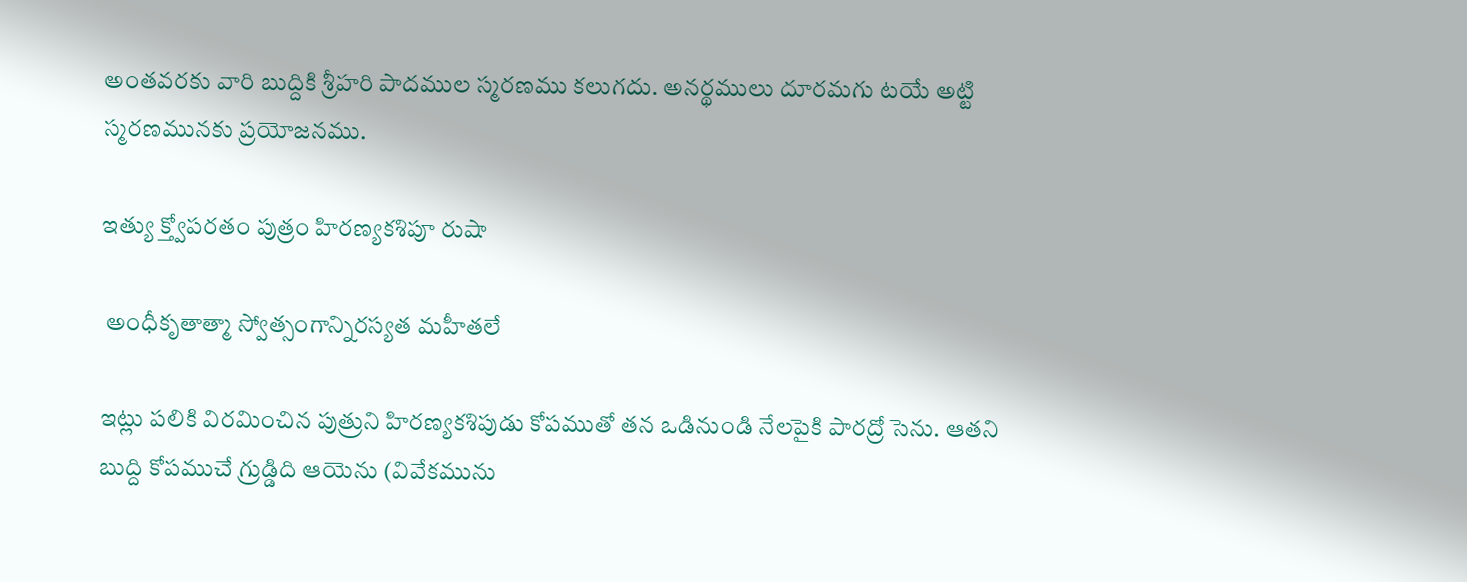అంతవరకు వారి బుద్దికి శ్రీహరి పాదముల స్మరణము కలుగదు. అనర్థములు దూరమగు టయే అట్టి స్మరణమునకు ప్రయోజనము.

ఇత్యు క్త్వోపరతం పుత్రం హిరణ్యకశిపూ రుషా

 అంధీకృతాత్మా స్వోత్సంగాన్నిరస్యత మహీతలే

ఇట్లు పలికి విరమించిన పుత్రుని హిరణ్యకశిపుడు కోపముతో తన ఒడినుండి నేలపైకి పారద్రో సెను. ఆతని బుద్ది కోపముచే గ్రుడ్డిది ఆయెను (వివేకమును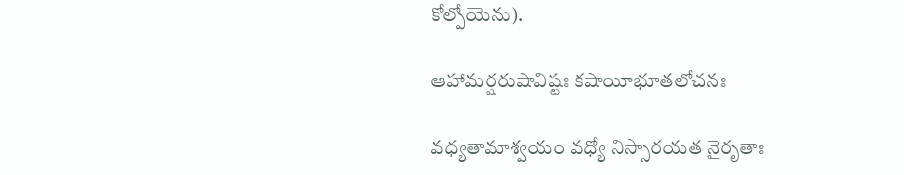కోల్పోయెను).

ఆహామర్షరుషావిష్టః కషాయీభూతలోచనః

వధ్యతామాశ్వయం వధ్యో నిస్సారయత నైరృతాః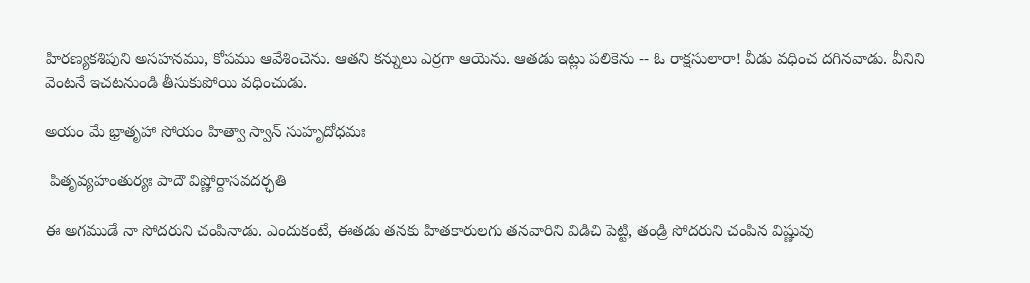హిరణ్యకశిపుని అసహనము, కోపము ఆవేశించెను. ఆతని కన్నులు ఎర్రగా ఆయెను. ఆతడు ఇట్లు పలికెను -- ఓ రాక్షసులారా! వీడు వధించ దగినవాడు. వీనిని వెంటనే ఇచటనుండి తీసుకుపోయి వధించుడు.

అయం మే భ్రాతృహా సోయం హిత్వా స్వాన్ సుహృదోధమః

 పితృవ్యహంతుర్యః పాదౌ విష్ణోర్దాసవదర్ఛతి

ఈ అగముడే నా సోదరుని చంపినాడు. ఎందుకంటే, ఈతడు తనకు హితకారులగు తనవారిని విడిచి పెట్టి, తండ్రి సోదరుని చంపిన విష్ణువు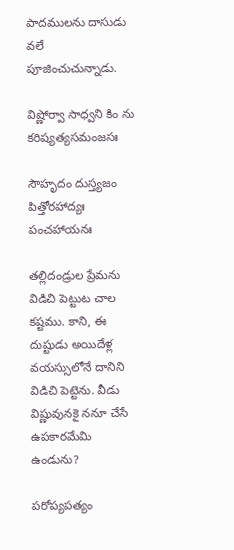పాదములను దాసుడు వలే పూజించుచున్నాడు.

విష్ణోర్వా సాధ్వని కిం ను కరిష్యత్యసమంజసః

సౌహృదం దుస్త్యజం పిత్తోరహాద్యః పంచహాయనః

తల్లిదండ్రుల ప్రేమను విడిచి పెట్టుట చాల కష్టము. కాని, ఈ దుష్టుడు అయిదేళ్ల వయస్సులోనే దానిని విడిచి పెట్టెను. వీడు విష్ణువునకై ననూ చేసే ఉపకారమేమి ఉండును?

పరోప్యపత్యం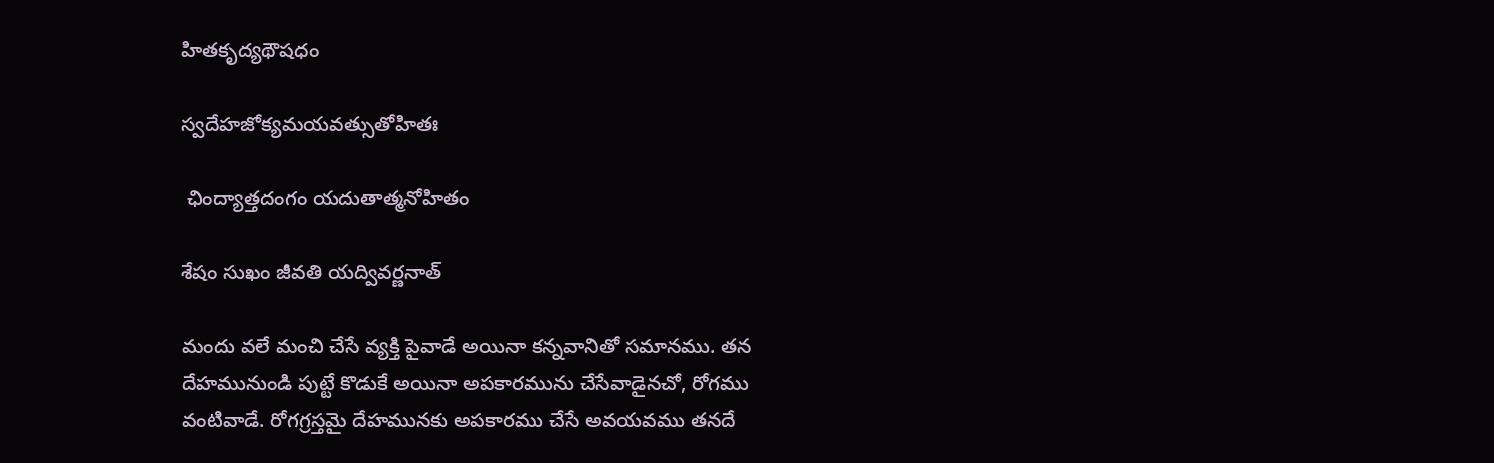హితకృద్యథౌషధం

స్వదేహజోక్యమయవత్సుతోహితః

 ఛింద్యాత్తదంగం యదుతాత్మనోహితం

శేషం సుఖం జీవతి యద్వివర్ణనాత్

మందు వలే మంచి చేసే వ్యక్తి పైవాడే అయినా కన్నవానితో సమానము. తన దేహమునుండి పుట్టే కొడుకే అయినా అపకారమును చేసేవాడైనచో, రోగము వంటివాడే. రోగగ్రస్తమై దేహమునకు అపకారము చేసే అవయవము తనదే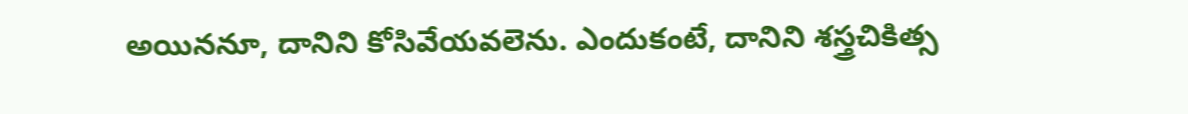అయిననూ, దానిని కోసివేయవలెను. ఎందుకంటే, దానిని శస్త్రచికిత్స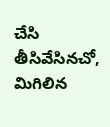చేసి తీసివేసినచో, మిగిలిన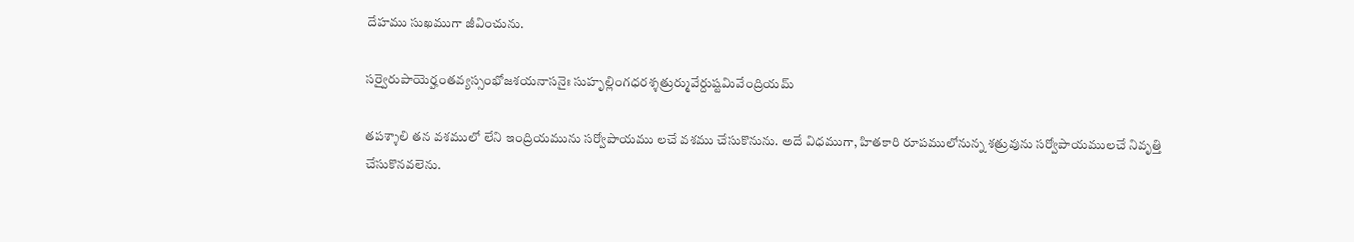దేహము సుఖముగా జీవించును.

సర్వైరుపాయెర్హంతవ్యస్సంభోజశయనాసనైః సుహృల్లింగధరశ్శత్రుర్మువేర్దుష్టమివేంద్రియమ్

తపశ్శాలి తన వశములో లేని ఇంద్రియమును సర్వోపాయము లచే వశము చేసుకొనును. అదే విధముగా, హితకారి రూపములోనున్న శత్రువును సర్వోపాయములచే నివృత్తి చేసుకొనవలెను.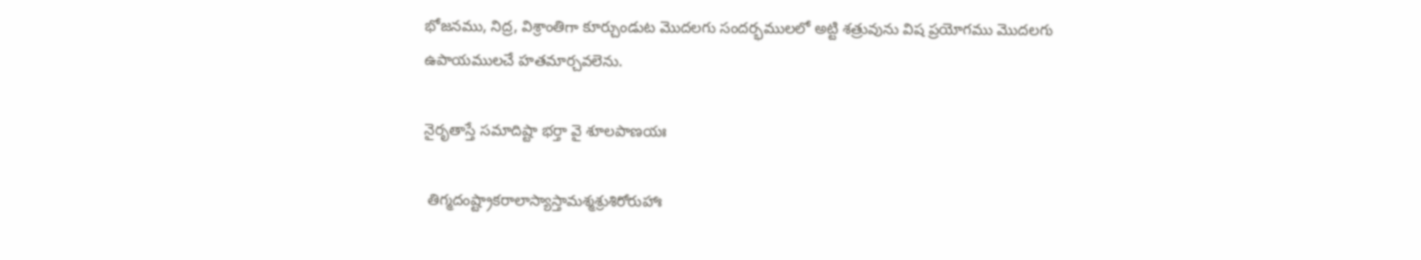భోజనము, నిద్ర, విశ్రాంతిగా కూర్చుండుట మొదలగు సందర్భములలో అట్టి శత్రువును విష ప్రయోగము మొదలగు ఉపాయములచే హతమార్చవలెను.

నైరృతాస్తే సమాదిష్టా భర్తా వై శూలపాణయః

 తిగ్మదంష్ట్రాకరాలాస్యాస్తామశ్మశ్రుశిరోరుహాః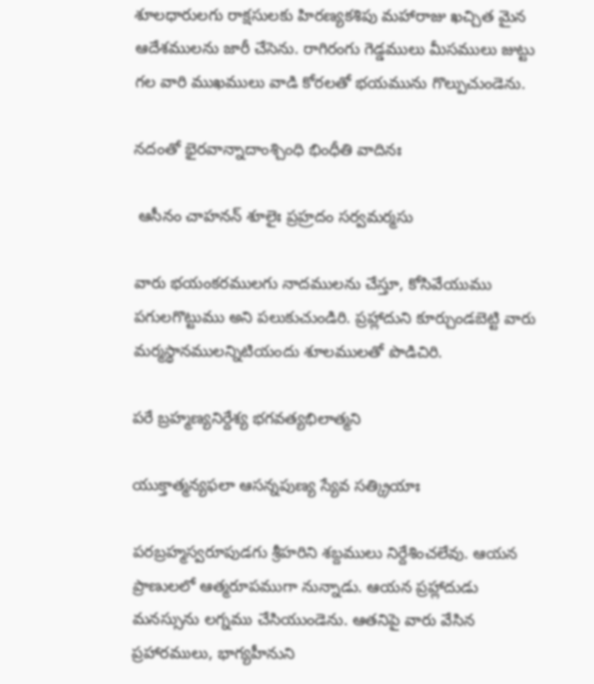శూలధారులగు రాక్షసులకు హిరణ్యకశిపు మహారాజు ఖచ్చిత మైన ఆదేశములను జారీ చేసెను. రాగిరంగు గెడ్డములు మీసములు జుట్టు గల వారి ముఖములు వాడి కోరలతో భయమును గొల్పుచుండెను.

నదంతో భైరవాన్నాదాంశ్చింధి భింధీతి వాదినః

 ఆసీనం చాహనన్ శూలైః ప్రహ్రదం సర్వమర్మసు

వారు భయంకరములగు నాదములను చేస్తూ, కోసివేయుము పగులగొట్టుము అని పలుకుచుండిరి. ప్రహ్లాదుని కూర్చుండబెట్టి వారు మర్మస్థానములన్నిటియందు శూలములతో పొడిచిరి.

పరే బ్రహ్మణ్యనిర్దేశ్య భగవత్యభిలాత్మని

యుక్తాత్మన్యఫలా ఆసన్నపుణ్య స్యేవ సత్క్రియాః

పరబ్రహ్మస్వరూపుడగు శ్రీహరిని శబ్దములు నిర్దేశించలేవు. ఆయన ప్రాణులలో ఆత్మరూపముగా నున్నాడు. ఆయన ప్రహ్లాదుడు మనస్సును లగ్నము చేసియుండెను. ఆతనిపై వారు వేసిన ప్రహారములు, భాగ్యహీనుని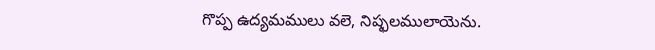గొప్ప ఉద్యమములు వలె, నిష్ఫలములాయెను.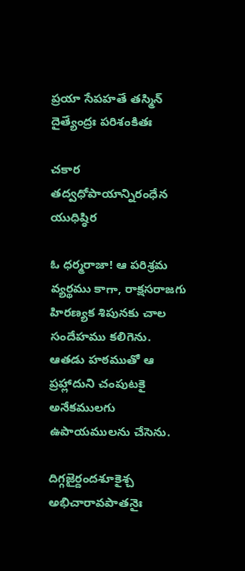ప్రయా సేపహతే తస్మిన్ దైత్యేంద్రః పరిశంకితః

చకార తద్వధోపాయాన్నిరంధేన యుధిష్ఠిర

ఓ ధర్మరాజా! ఆ పరిశ్రమ వ్యర్థము కాగా, రాక్షసరాజగు హిరణ్యక శిపునకు చాల సందేహము కలిగెను. ఆతడు హఠముతో ఆ ప్రహ్లాదుని చంపుటకై అనేకములగు ఉపాయములను చేసెను.

దిగ్గజైర్దందశూకైశ్చ అభిచారావపాతనైః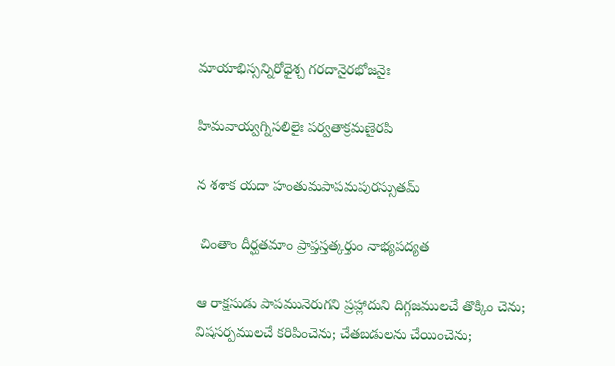మాయాభిస్సన్నిరోధైశ్చ గరదానైరభోజనైః

హిమవాయ్వగ్నిసలిలైః పర్వతాక్రమణైరపి

న శశాక యదా హంతుమపాపమపురస్సుతమ్

 చింతాం దీర్ఘతమాం ప్రాప్తస్తత్కర్తుం నాభ్యపద్యత

ఆ రాక్షసుడు పాపమునెరుగని ప్రహ్లాదుని దిగ్గజములచే తొక్కిం చెను; విషసర్పములచే కరిపించెను; చేతబడులను చేయించెను;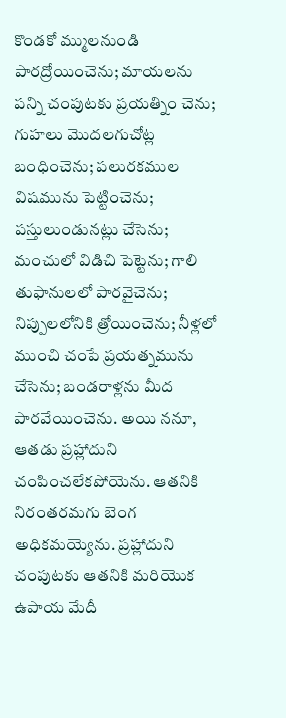కొండకో మ్ములనుండి పారద్రోయించెను; మాయలను పన్ని చంపుటకు ప్రయత్నిం చెను; గుహలు మొదలగుచోట్ల బంధించెను; పలురకముల విషమును పెట్టించెను; పస్తులుండునట్లు చేసెను; మంచులో విడిచి పెట్టెను; గాలి తుఫానులలో పారవైచెను; నిప్పులలోనికి త్రోయించెను; నీళ్లలో ముంచి చంపే ప్రయత్నమును చేసెను; బండరాళ్లను మీద పారవేయించెను. అయి ననూ, ఆతడు ప్రహ్లాదుని చంపించలేకపోయెను. ఆతనికి నిరంతరమగు బెంగ అధికమయ్యెను. ప్రహ్లాదుని చంపుటకు ఆతనికి మరియొక ఉపాయ మేదీ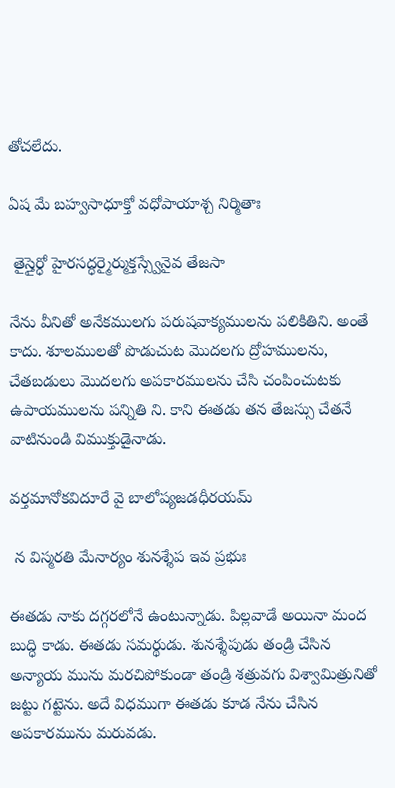తోచలేదు.

ఏష మే బహ్వసాధూక్తో వధోపాయాశ్చ నిర్మితాః

 తైస్తైర్ధో హైరసద్ధర్మైర్ముక్తస్స్వేనైవ తేజసా

నేను వీనితో అనేకములగు పరుషవాక్యములను పలికితిని. అంతే కాదు. శూలములతో పొడుచుట మొదలగు ద్రోహములను, చేతబడులు మొదలగు అపకారములను చేసి చంపించుటకు ఉపాయములను పన్నితి ని. కాని ఈతడు తన తేజస్సు చేతనే వాటినుండి విముక్తుడైనాడు.

వర్తమానోకవిదూరే వై బాలోప్యజడధీరయమ్

 న విస్మరతి మేనార్యం శునశ్శేప ఇవ ప్రభుః

ఈతడు నాకు దగ్గరలోనే ఉంటున్నాడు. పిల్లవాడే అయినా మంద బుద్ధి కాడు. ఈతడు సమర్థుడు. శునశ్శేపుడు తండ్రి చేసిన అన్యాయ మును మరచిపోకుండా తండ్రి శత్రువగు విశ్వామిత్రునితో జట్టు గట్టెను. అదే విధముగా ఈతడు కూడ నేను చేసిన అపకారమును మరువడు.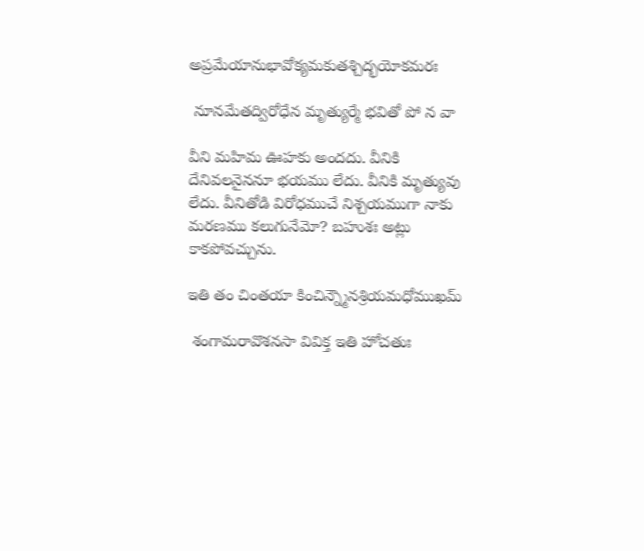అప్రమేయానుభావోక్యమకుతశ్చిద్భయోకమరః

 నూనమేతద్విరోధేన మృత్యుర్మే భవితో పో న వా

వీని మహిమ ఊహకు అందదు. వీనికి దేనివలనైననూ భయము లేదు. వీనికి మృత్యువు లేదు. వీనితోడి విరోధముచే నిశ్చయముగా నాకు మరణము కలుగునేమో? బహుశః అట్లు కాకపోవచ్చును.

ఇతి తం చింతయా కించిన్న్మౌనశ్రియమధోముఖమ్

 శంగామరావొశనసా వివిక్త ఇతి హోచతుః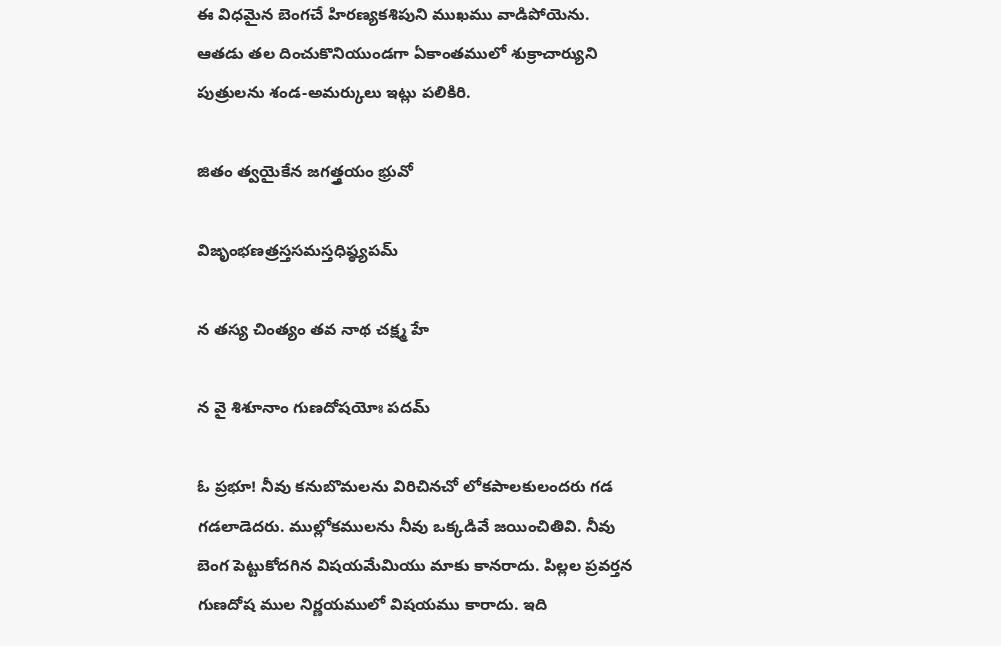ఈ విధమైన బెంగచే హిరణ్యకశిపుని ముఖము వాడిపోయెను. ఆతడు తల దించుకొనియుండగా ఏకాంతములో శుక్రాచార్యుని పుత్రులను శండ-అమర్కులు ఇట్లు పలికిరి.

జితం త్వయైకేన జగత్త్రయం భ్రువో

విజృంభణత్రస్తసమస్తధిష్ఠ్యపమ్

న తస్య చింత్యం తవ నాథ చక్ష్మ హే

న వై శిశూనాం గుణదోషయోః పదమ్

ఓ ప్రభూ! నీవు కనుబొమలను విరిచినచో లోకపాలకులందరు గడ గడలాడెదరు. ముల్లోకములను నీవు ఒక్కడివే జయించితివి. నీవు బెంగ పెట్టుకోదగిన విషయమేమియు మాకు కానరాదు. పిల్లల ప్రవర్తన గుణదోష ముల నిర్ణయములో విషయము కారాదు. ఇది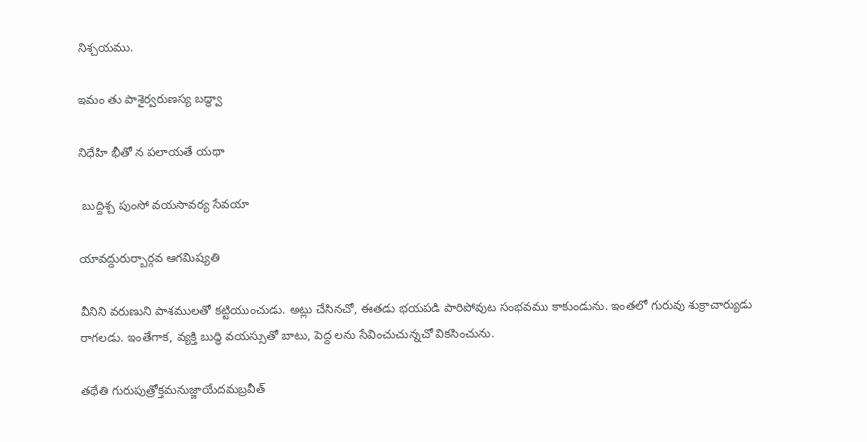నిశ్చయము.

ఇమం తు పాశైర్వరుణస్య బద్ధ్వా

నిధేహి భీతో న పలాయతే యథా

 బుద్దిశ్చ పుంసో వయసావర్య సేవయా

యావద్దురుర్బార్గవ ఆగమిష్యతి

వీనిని వరుణుని పాశములతో కట్టియుంచుడు. అట్లు చేసినచో, ఈతడు భయపడి పారిపోవుట సంభవము కాకుండును. ఇంతలో గురువు శుక్రాచార్యుడు రాగలడు. ఇంతేగాక, వ్యక్తి బుద్ధి వయస్సుతో బాటు, పెద్ద లను సేవించుచున్నచో వికసించును.

తథేతి గురుపుత్రోక్తమనుజ్జాయేదమబ్రవీత్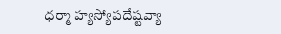ధర్మా హ్యస్యోపదేష్టవ్యా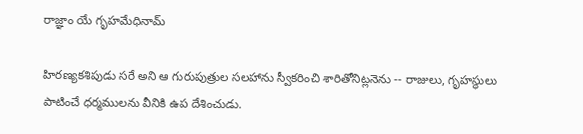రాజ్ఞాం యే గృహమేధినామ్

హిరణ్యకశిపుడు సరే అని ఆ గురుపుత్రుల సలహాను స్వీకరించి శారితోనిట్లనెను -- రాజులు, గృహస్థులు పాటించే ధర్మములను వీనికి ఉప దేశించుడు.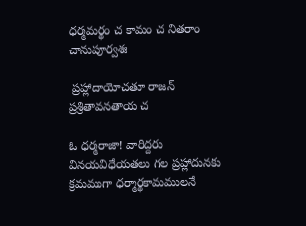ధర్మమర్థం చ కామం చ నితరాం చానుపూర్వశః

 ప్రహ్లాదాయోచతూ రాజన్ ప్రశ్రితావనతాయ చ

ఓ ధర్మరాజా! వారిద్దరు వినయవిధేయతలు గల ప్రహ్లాదునకు క్రమముగా ధర్మార్థకామములనే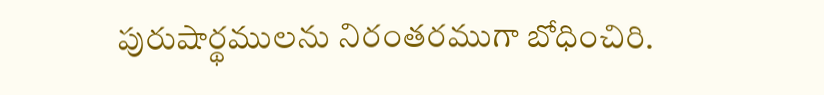పురుషార్థములను నిరంతరముగా బోధించిరి.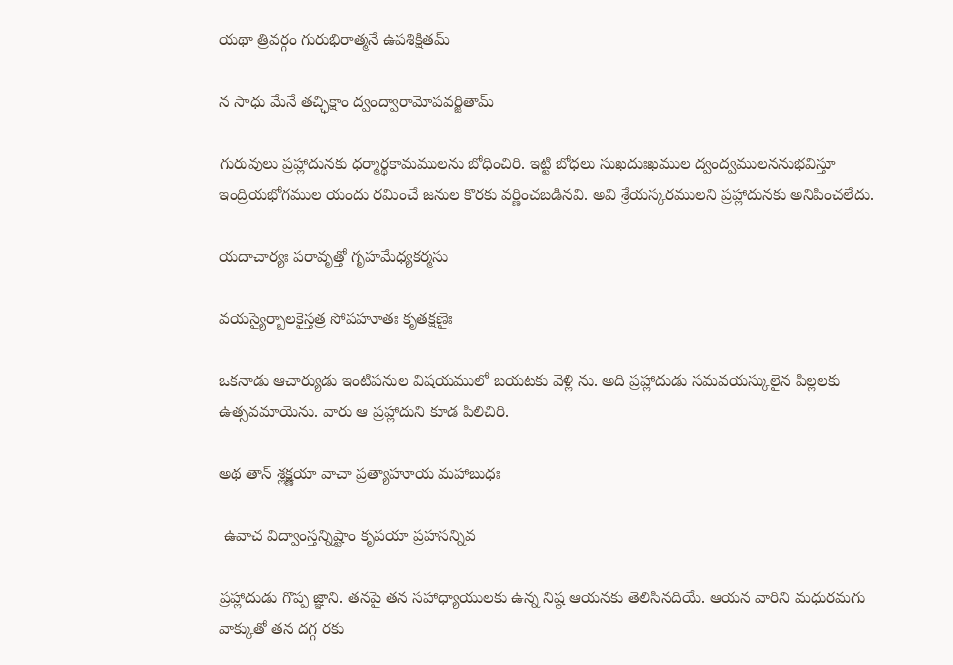యథా త్రివర్గం గురుభిరాత్మనే ఉపశిక్షితమ్

న సాధు మేనే తచ్ఛిక్షాం ద్వంద్వారామోపవర్జితామ్

గురువులు ప్రహ్లాదునకు ధర్మార్థకామములను బోధించిరి. ఇట్టి బోధలు సుఖదుఃఖముల ద్వంద్వములననుభవిస్తూ ఇంద్రియభోగముల యందు రమించే జనుల కొరకు వర్ణించబడినవి. అవి శ్రేయస్కరములని ప్రహ్లాదునకు అనిపించలేదు.

యదాచార్యః పరావృత్తో గృహమేధ్యకర్మసు

వయస్యైర్బాలకైస్తత్ర సోపహూతః కృతక్షణైః

ఒకనాడు ఆచార్యుడు ఇంటిపనుల విషయములో బయటకు వెళ్లి ను. అది ప్రహ్లాదుడు సమవయస్కులైన పిల్లలకు ఉత్సవమాయెను. వారు ఆ ప్రహ్లాదుని కూడ పిలిచిరి.

అథ తాన్ శ్లక్ష్ణయా వాచా ప్రత్యాహూయ మహాబుధః

 ఉవాచ విద్వాంస్తన్నిష్టాం కృపయా ప్రహసన్నివ

ప్రహ్లాదుడు గొప్ప జ్ఞాని. తనపై తన సహాధ్యాయులకు ఉన్న నిష్ఠ ఆయనకు తెలిసినదియే. ఆయన వారిని మధురమగు వాక్కుతో తన దగ్గ రకు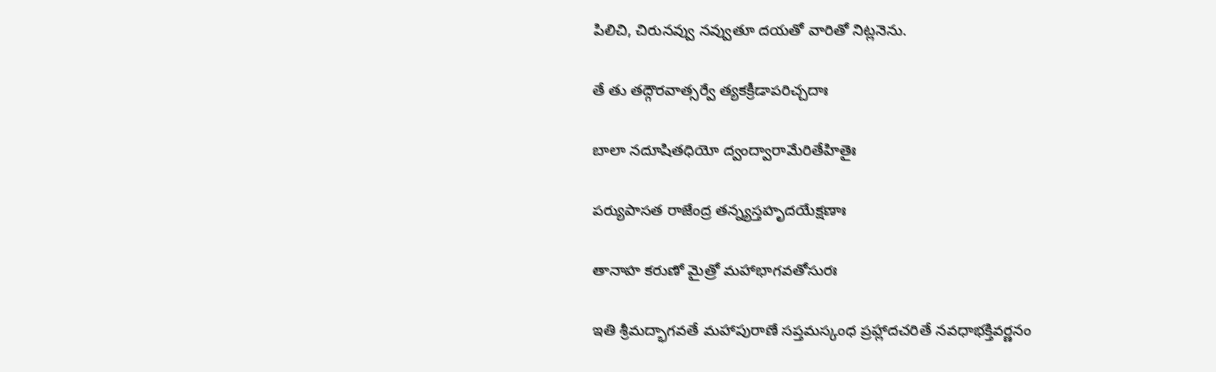పిలిచి, చిరునవ్వు నవ్వుతూ దయతో వారితో నిట్లనెను.

తే తు తద్గౌరవాత్సర్వే త్యకక్రీడాపరిచ్చదాః

బాలా నదూషితధియో ద్వంద్వారామేరితేహితైః

పర్యుపాసత రాజేంద్ర తన్న్యస్తహృదయేక్షణాః

తానాహ కరుణో మైత్రో మహాభాగవతోసురః

ఇతి శ్రీమద్భాగవతే మహాపురాణే సప్తమస్కంధ ప్రహ్లాదచరితే నవధాభక్తివర్ణనం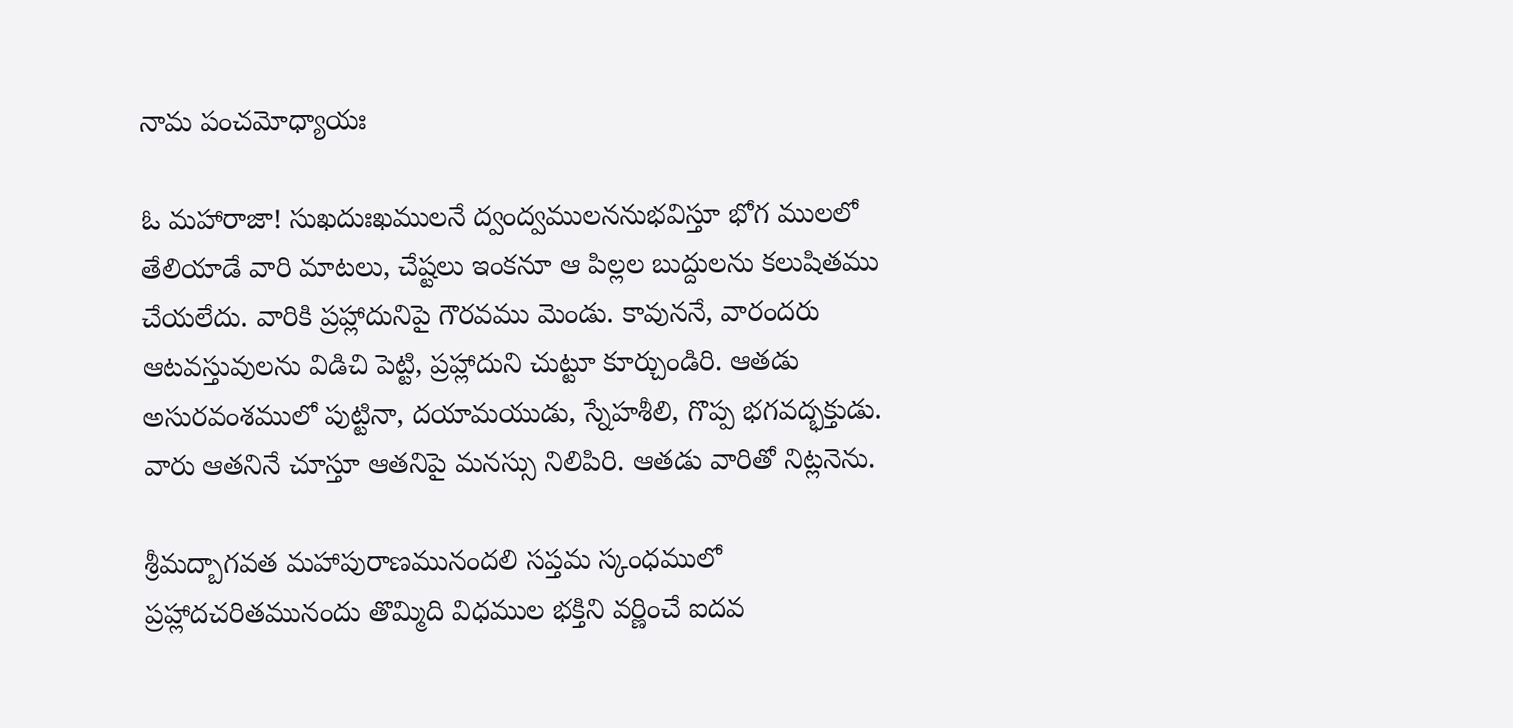నామ పంచమోధ్యాయః

ఓ మహారాజా! సుఖదుఃఖములనే ద్వంద్వములననుభవిస్తూ భోగ ములలో తేలియాడే వారి మాటలు, చేష్టలు ఇంకనూ ఆ పిల్లల బుద్దులను కలుషితము చేయలేదు. వారికి ప్రహ్లాదునిపై గౌరవము మెండు. కావుననే, వారందరు ఆటవస్తువులను విడిచి పెట్టి, ప్రహ్లాదుని చుట్టూ కూర్చుండిరి. ఆతడు అసురవంశములో పుట్టినా, దయామయుడు, స్నేహశీలి, గొప్ప భగవద్భక్తుడు. వారు ఆతనినే చూస్తూ ఆతనిపై మనస్సు నిలిపిరి. ఆతడు వారితో నిట్లనెను.

శ్రీమద్బాగవత మహాపురాణమునందలి సప్తమ స్కంధములో ప్రహ్లాదచరితమునందు తొమ్మిది విధముల భక్తిని వర్ణించే ఐదవ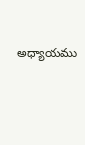అధ్యాయము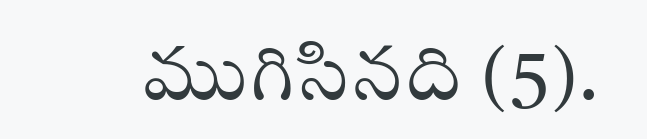ముగిసినది (5).